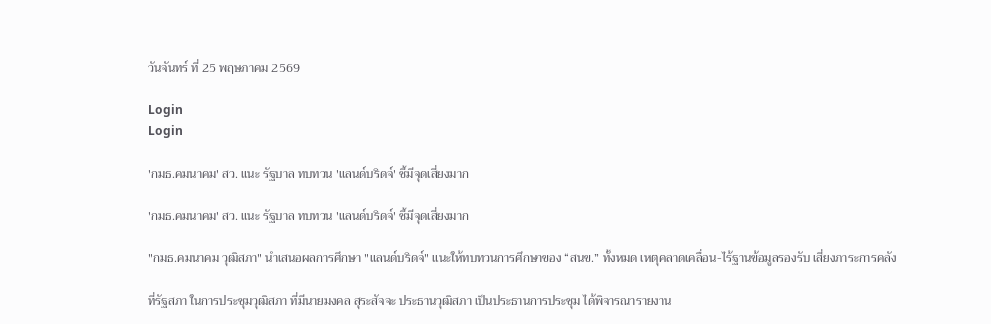วันจันทร์ ที่ 25 พฤษภาคม 2569

Login
Login

'กมธ.คมนาคม' สว. แนะ รัฐบาล ทบทวน 'แลนด์บริดจ์' ชี้มีจุดเสี่ยงมาก

'กมธ.คมนาคม' สว. แนะ รัฐบาล ทบทวน 'แลนด์บริดจ์' ชี้มีจุดเสี่ยงมาก

"กมธ.คมนาคม วุฒิสภา" นำเสนอผลการศึกษา "แลนด์บริดจ์" แนะให้ทบทวนการศึกษาของ “สนข.” ทั้งหมด เหตุคลาดเคลื่อน-ไร้ฐานข้อมูลรองรับ เสี่ยงภาระการคลัง

ที่รัฐสภา ในการประชุมวุฒิสภา ที่มีนายมงคล สุระสัจจะ ประธานวุฒิสภา เป็นประธานการประชุม ได้พิจารณารายงาน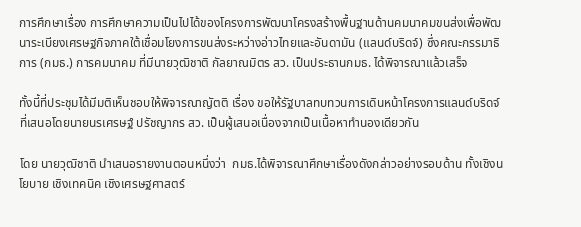การศึกษาเรื่อง การศึกษาความเป็นไปได้ของโครงการพัฒนาโครงสร้างพื้นฐานด้านคมนาคมขนส่งเพื่อพัฒนาระเบียงเศรษฐกิจภาคใต้เชื่อมโยงการขนส่งระหว่างอ่าวไทยและอันดามัน (แลนด์บริดจ์) ซึ่งคณะกรรมาธิการ (กมธ.) การคมนาคม ที่มีนายวุฒิชาติ กัลยาณมิตร สว. เป็นประธานกมธ. ได้พิจารณาแล้วเสร็จ

ทั้งนี้ที่ประชุมได้มีมติเห็นชอบให้พิจารณาญัตติ เรื่อง ขอให้รัฐบาลทบทวนการเดินหน้าโครงการแลนด์บริดจ์ ที่เสนอโดยนายนรเศรษฐ์ ปรัชญากร สว. เป็นผู้เสนอเนื่องจากเป็นเนื้อหาทำนองเดียวกัน

โดย นายวุฒิชาติ นำเสนอรายงานตอนหนึ่งว่า  กมธ.ได้พิจารณาศึกษาเรื่องดังกล่าวอย่างรอบด้าน ทั้งเชิงนโยบาย เชิงเทคนิค เชิงเศรษฐศาสตร์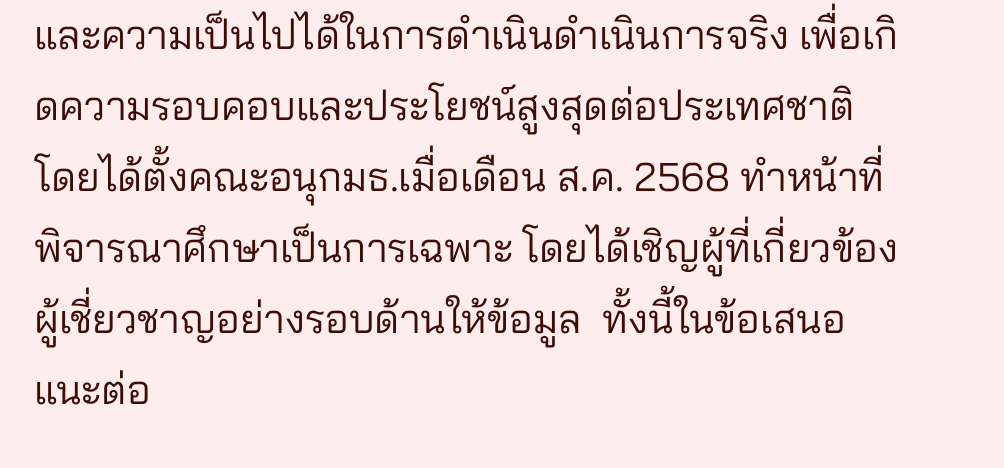และความเป็นไปได้ในการดำเนินดำเนินการจริง เพื่อเกิดความรอบคอบและประโยชน์สูงสุดต่อประเทศชาติ โดยได้ตั้งคณะอนุกมธ.เมื่อเดือน ส.ค. 2568 ทำหน้าที่พิจารณาศึกษาเป็นการเฉพาะ โดยได้เชิญผู้ที่เกี่ยวข้องผู้เชี่ยวชาญอย่างรอบด้านให้ข้อมูล  ทั้งนี้ในข้อเสนอแนะต่อ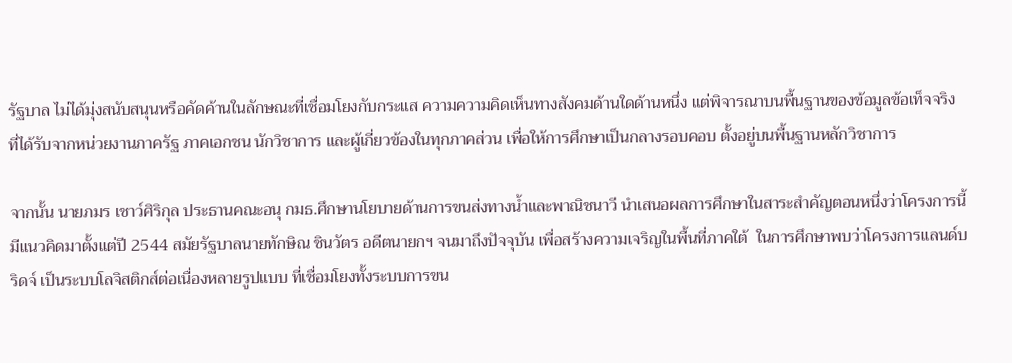รัฐบาล ไม่ได้มุ่งสนับสนุนหรือคัดค้านในลักษณะที่เชื่อมโยงกับกระแส ความความคิดเห็นทางสังคมด้านใดด้านหนึ่ง แต่พิจารณาบนพื้นฐานของข้อมูลข้อเท็จจริง ที่ได้รับจากหน่วยงานภาครัฐ ภาคเอกชน นักวิชาการ และผู้เกี่ยวข้องในทุกภาคส่วน เพื่อให้การศึกษาเป็นกลางรอบคอบ ตั้งอยู่บนพื้นฐานหลักวิชาการ

จากนั้น นายภมร เชาว์ศิริกุล ประธานคณะอนุ กมธ.ศึกษานโยบายด้านการขนส่งทางน้ำและพาณิชนาวี นำเสนอผลการศึกษาในสาระสำคัญตอนหนึ่งว่าโครงการนี้มีแนวคิดมาตั้งแต่ปี 2544 สมัยรัฐบาลนายทักษิณ ชินวัตร อดีตนายกฯ จนมาถึงปัจจุบัน เพื่อสร้างความเจริญในพื้นที่ภาคใต้  ในการศึกษาพบว่าโครงการแลนด์บริดจ์ เป็นระบบโลจิสติกส์ต่อเนื่องหลายรูปแบบ ที่เชื่อมโยงทั้งระบบการขน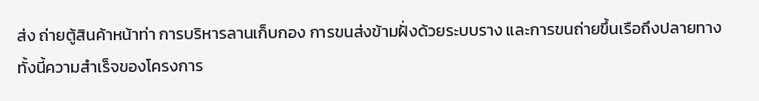ส่ง ถ่ายตู้สินค้าหน้าท่า การบริหารลานเก็บกอง การขนส่งข้ามฝั่งด้วยระบบราง และการขนถ่ายขึ้นเรือถึงปลายทาง  ทั้งนี้ความสำเร็จของโครงการ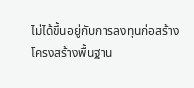ไม่ได้ขึ้นอยู่กับการลงทุนก่อสร้างโครงสร้างพื้นฐาน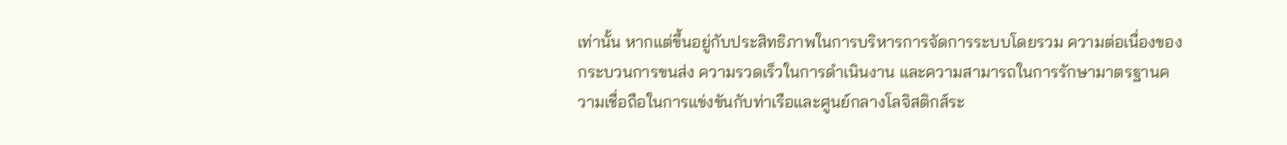เท่านั้น หากแต่ขึ้นอยู่กับประสิทธิภาพในการบริหารการจัดการระบบโดยรวม ความต่อเนื่องของกระบวนการขนส่ง ความรวดเร็วในการดำเนินงาน และความสามารถในการรักษามาตรฐานความเชื่อถือในการแข่งขันกับท่าเรือและศูนย์กลางโลจิสติกส์ระ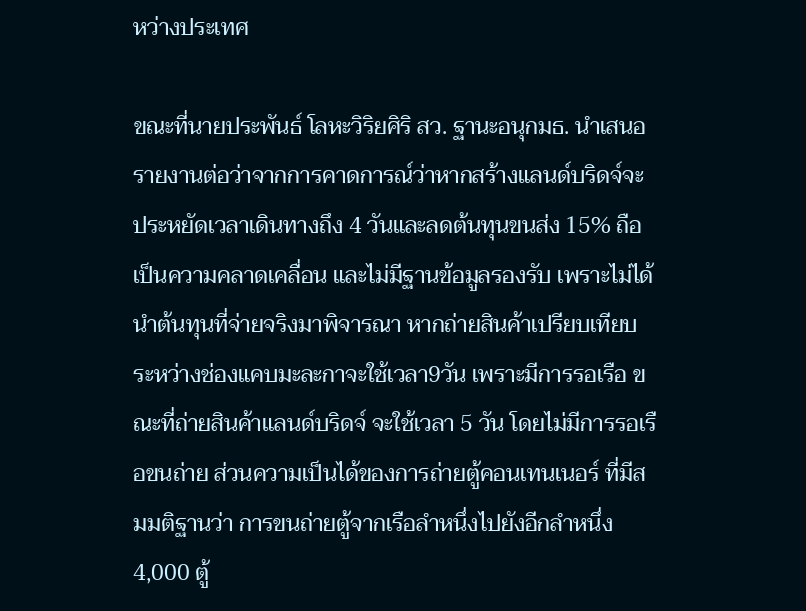หว่างประเทศ

ขณะที่นายประพันธ์ โลหะวิริยศิริ สว. ฐานะอนุกมธ. นำเสนอรายงานต่อว่าจากการคาดการณ์ว่าหากสร้างแลนด์บริดจ์จะประหยัดเวลาเดินทางถึง 4 วันและลดต้นทุนขนส่ง 15% ถือเป็นความคลาดเคลื่อน และไม่มีฐานข้อมูลรองรับ เพราะไม่ได้นำต้นทุนที่จ่ายจริงมาพิจารณา หากถ่ายสินค้าเปรียบเทียบระหว่างช่องแคบมะละกาจะใช้เวลา9วัน เพราะมีการรอเรือ ขณะที่ถ่ายสินค้าแลนด์บริดจ์ จะใช้เวลา 5 วัน โดยไม่มีการรอเรือขนถ่าย ส่วนความเป็นได้ของการถ่ายตู้คอนเทนเนอร์ ที่มีสมมติฐานว่า การขนถ่ายตู้จากเรือลำหนึ่งไปยังอีกลำหนึ่ง 4,000 ตู้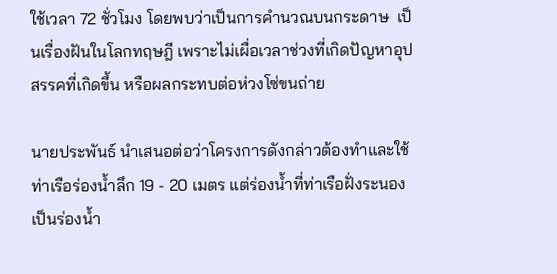ใช้เวลา 72 ชั่วโมง โดยพบว่าเป็นการคำนวณบนกระดาษ  เป็นเรื่องฝันในโลกทฤษฎี เพราะไม่เผื่อเวลาช่วงที่เกิดปัญหาอุปสรรคที่เกิดขึ้น หรือผลกระทบต่อห่วงโซ่ขนถ่าย

นายประพันธ์ นำเสนอต่อว่าโครงการดังกล่าวต้องทำและใช้ท่าเรือร่องน้ำลึก 19 - 20 เมตร แต่ร่องน้ำที่ท่าเรือฝั่งระนองเป็นร่องน้ำ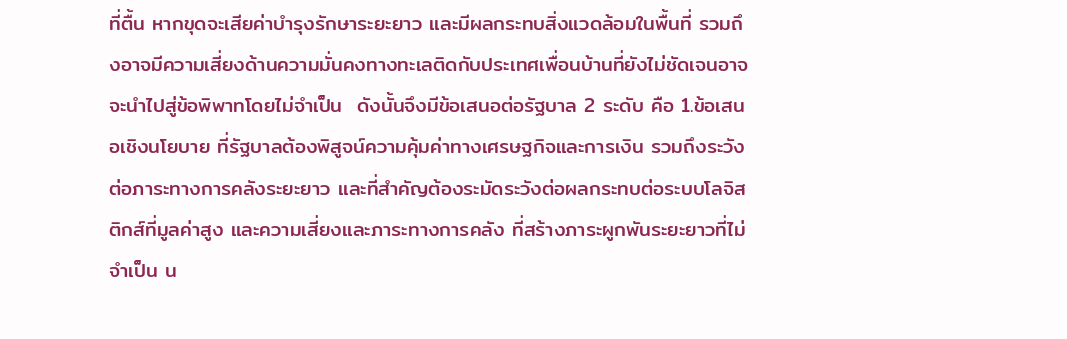ที่ตื้น หากขุดจะเสียค่าบำรุงรักษาระยะยาว และมีผลกระทบสิ่งแวดล้อมในพื้นที่ รวมถึงอาจมีความเสี่ยงด้านความมั่นคงทางทะเลติดกับประเทศเพื่อนบ้านที่ยังไม่ชัดเจนอาจจะนำไปสู่ข้อพิพาทโดยไม่จำเป็น  ดังนั้นจึงมีข้อเสนอต่อรัฐบาล 2 ระดับ คือ 1.ข้อเสนอเชิงนโยบาย ที่รัฐบาลต้องพิสูจน์ความคุ้มค่าทางเศรษฐกิจและการเงิน รวมถึงระวังต่อภาระทางการคลังระยะยาว และที่สำคัญต้องระมัดระวังต่อผลกระทบต่อระบบโลจิสติกส์ที่มูลค่าสูง และความเสี่ยงและภาระทางการคลัง ที่สร้างภาระผูกพันระยะยาวที่ไม่จำเป็น น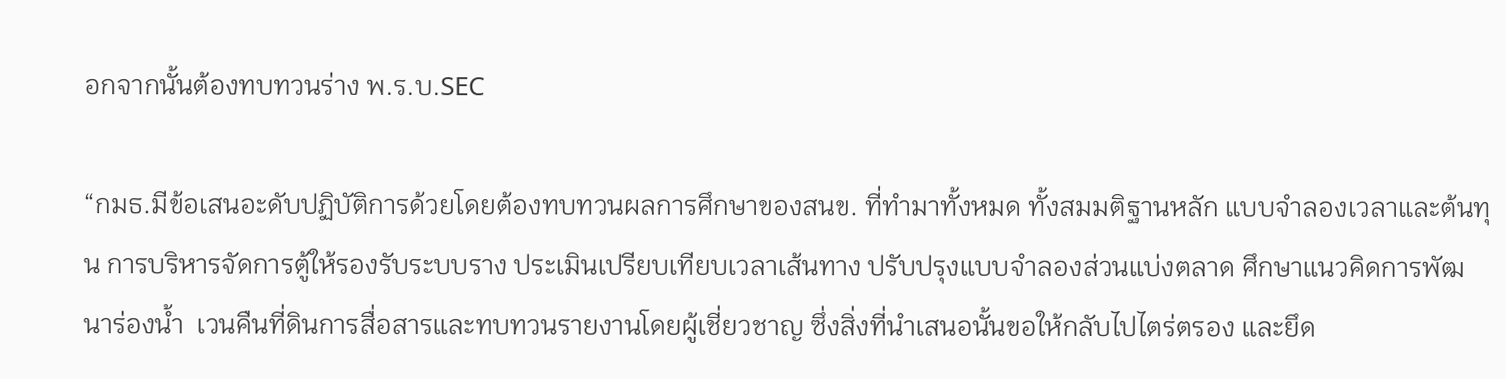อกจากนั้นต้องทบทวนร่าง พ.ร.บ.SEC

“กมธ.มีข้อเสนอะดับปฏิบัติการด้วยโดยต้องทบทวนผลการศึกษาของสนข. ที่ทำมาทั้งหมด ทั้งสมมติฐานหลัก แบบจำลองเวลาและต้นทุน การบริหารจัดการตู้ให้รองรับระบบราง ประเมินเปรียบเทียบเวลาเส้นทาง ปรับปรุงแบบจำลองส่วนแบ่งตลาด ศึกษาแนวคิดการพัฒนาร่องน้ำ  เวนคืนที่ดินการสื่อสารและทบทวนรายงานโดยผู้เชี่ยวชาญ ซึ่งสิ่งที่นำเสนอนั้นขอให้กลับไปไตร่ตรอง และยึด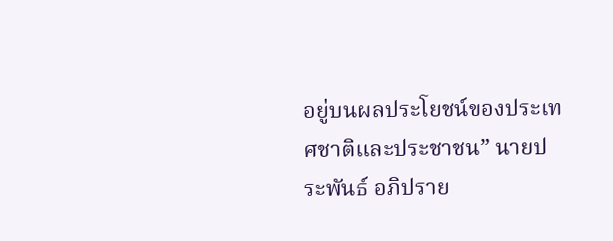อยู่บนผลประโยชน์ของประเทศชาติและประชาชน” นายประพันธ์ อภิปราย